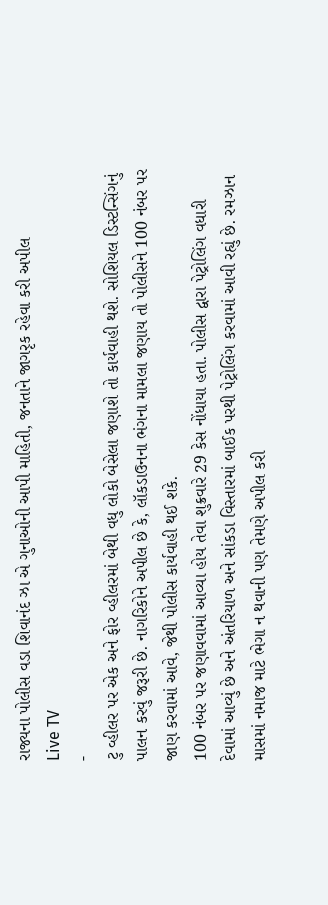રાજ્યના પોલીસ વડા શિવાનંદ ઝા એ ગુનાઓની આપી માહિતી, જનતાને જાગરૃક રહેવા કરી અપીલ
Live TV
-
ટુ વ્હીલર પર એક અને ફોર વ્હીલરમાં બેથી વધુ લોકો બેસેલા જણાશે તો કાર્યવાહી થશે. સોશિયલ ડિસ્ટન્સિંગનું પાલન કરવું જરૂરી છે. નાગરિકોને અપીલ છે કે, લૉકડાઉનના ભંગના મામલા જણાય તો પોલીસને 100 નંબર પર જાણ કરવામાં આવે, જેથી પોલીસ કાર્યવાહી થઈ શકે.
100 નંબર પર જણાવવામાં આવ્યા હોય તેવા શુક્રવારે 29 કેસ નોંધાયા હતા. પોલીસ દ્વારા પેટ્રોલિંગ વધારી દેવામાં આવ્યું છે અને અંતરિયાળ અને સાંકડા વિસ્તારમાં બાઈક પરથી પેટ્રોલિંગ કરવામાં આવી રહ્યું છે. રમઝાન માસમાં નમાજ માટે ભેગા ન થવાની પણ તેમણે અપીલ કરી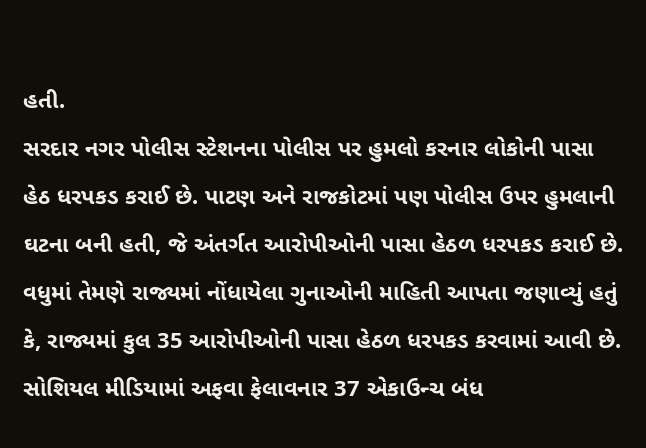હતી.
સરદાર નગર પોલીસ સ્ટેશનના પોલીસ પર હુમલો કરનાર લોકોની પાસા હેઠ ધરપકડ કરાઈ છે. પાટણ અને રાજકોટમાં પણ પોલીસ ઉપર હુમલાની ઘટના બની હતી, જે અંતર્ગત આરોપીઓની પાસા હેઠળ ધરપકડ કરાઈ છે.
વધુમાં તેમણે રાજ્યમાં નોંધાયેલા ગુનાઓની માહિતી આપતા જણાવ્યું હતું કે, રાજ્યમાં કુલ 35 આરોપીઓની પાસા હેઠળ ધરપકડ કરવામાં આવી છે. સોશિયલ મીડિયામાં અફવા ફેલાવનાર 37 એકાઉન્ચ બંધ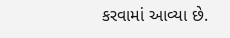કરવામાં આવ્યા છે.